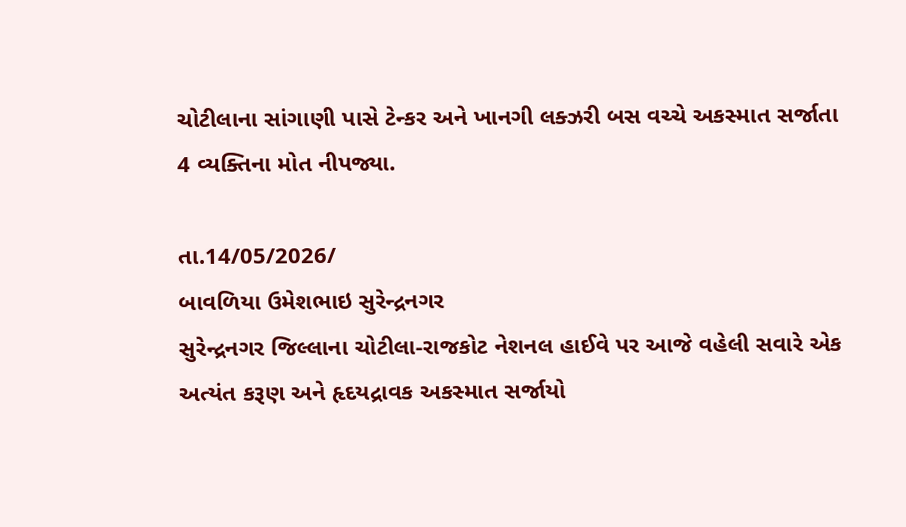ચોટીલાના સાંગાણી પાસે ટેન્કર અને ખાનગી લક્ઝરી બસ વચ્ચે અકસ્માત સર્જાતા 4 વ્યક્તિના મોત નીપજ્યા.

તા.14/05/2026/
બાવળિયા ઉમેશભાઇ સુરેન્દ્રનગર
સુરેન્દ્રનગર જિલ્લાના ચોટીલા-રાજકોટ નેશનલ હાઈવે પર આજે વહેલી સવારે એક અત્યંત કરૂણ અને હૃદયદ્રાવક અકસ્માત સર્જાયો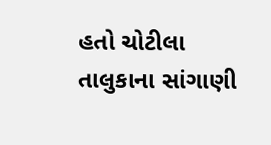હતો ચોટીલા તાલુકાના સાંગાણી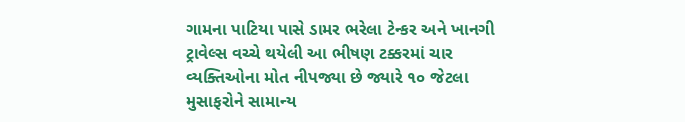ગામના પાટિયા પાસે ડામર ભરેલા ટેન્કર અને ખાનગી ટ્રાવેલ્સ વચ્ચે થયેલી આ ભીષણ ટક્કરમાં ચાર વ્યક્તિઓના મોત નીપજ્યા છે જ્યારે ૧૦ જેટલા મુસાફરોને સામાન્ય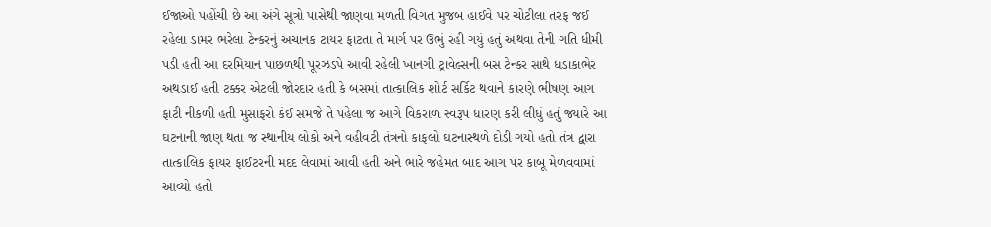ઈજાઓ પહોંચી છે આ અંગે સૂત્રો પાસેથી જાણવા મળતી વિગત મુજબ હાઈવે પર ચોટીલા તરફ જઈ રહેલા ડામર ભરેલા ટેન્કરનું અચાનક ટાયર ફાટતા તે માર્ગ પર ઉભું રહી ગયું હતું અથવા તેની ગતિ ધીમી પડી હતી આ દરમિયાન પાછળથી પૂરઝડપે આવી રહેલી ખાનગી ટ્રાવેલ્સની બસ ટેન્કર સાથે ધડાકાભેર અથડાઈ હતી ટક્કર એટલી જોરદાર હતી કે બસમાં તાત્કાલિક શોર્ટ સર્કિટ થવાને કારણે ભીષણ આગ ફાટી નીકળી હતી મુસાફરો કંઈ સમજે તે પહેલા જ આગે વિકરાળ સ્વરૂપ ધારણ કરી લીધું હતું જ્યારે આ ઘટનાની જાણ થતા જ સ્થાનીય લોકો અને વહીવટી તંત્રનો કાફલો ઘટનાસ્થળે દોડી ગયો હતો તંત્ર દ્વારા તાત્કાલિક ફાયર ફાઈટરની મદદ લેવામાં આવી હતી અને ભારે જહેમત બાદ આગ પર કાબૂ મેળવવામાં આવ્યો હતો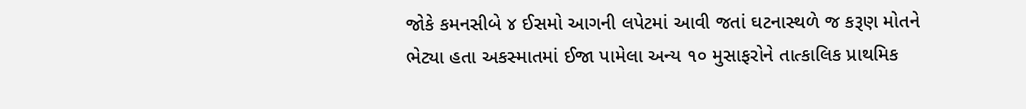જોકે કમનસીબે ૪ ઈસમો આગની લપેટમાં આવી જતાં ઘટનાસ્થળે જ કરૂણ મોતને ભેટ્યા હતા અકસ્માતમાં ઈજા પામેલા અન્ય ૧૦ મુસાફરોને તાત્કાલિક પ્રાથમિક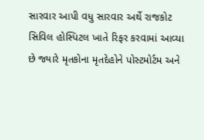સારવાર આપી વધુ સારવાર અર્થે રાજકોટ સિવિલ હોસ્પિટલ ખાતે રિફર કરવામાં આવ્યા છે જ્યારે મૃતકોના મૃતદેહોને પોસ્ટમોર્ટમ અને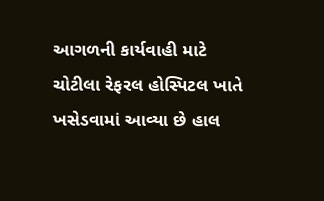આગળની કાર્યવાહી માટે ચોટીલા રેફરલ હોસ્પિટલ ખાતે ખસેડવામાં આવ્યા છે હાલ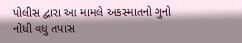પોલીસ દ્વારા આ મામલે અકસ્માતનો ગુનો નોંધી વધુ તપાસ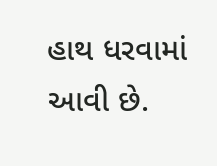હાથ ધરવામાં આવી છે.